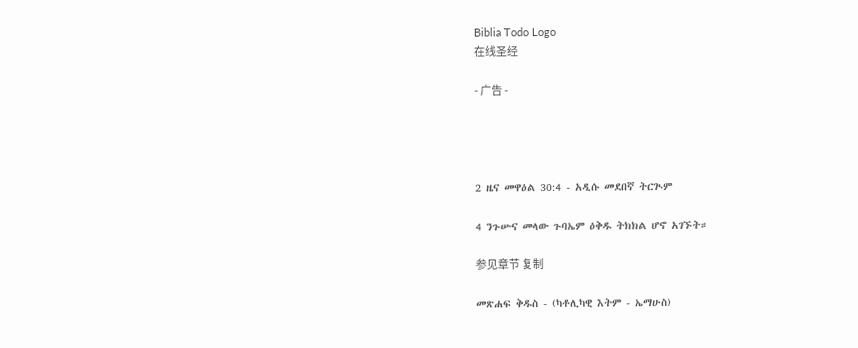Biblia Todo Logo
在线圣经

- 广告 -




2 ዜና መዋዕል 30:4 - አዲሱ መደበኛ ትርጒም

4 ንጉሡና መላው ጉባኤም ዕቅዱ ትክክል ሆኖ አገኙት።

参见章节 复制

መጽሐፍ ቅዱስ - (ካቶሊካዊ እትም - ኤማሁስ)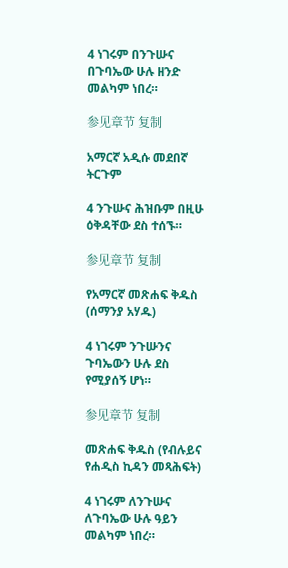4 ነገሩም በንጉሡና በጉባኤው ሁሉ ዘንድ መልካም ነበረ።

参见章节 复制

አማርኛ አዲሱ መደበኛ ትርጉም

4 ንጉሡና ሕዝቡም በዚሁ ዕቅዳቸው ደስ ተሰኙ።

参见章节 复制

የአማርኛ መጽሐፍ ቅዱስ (ሰማንያ አሃዱ)

4 ነገሩም ንጉሡንና ጉባኤውን ሁሉ ደስ የሚያሰኝ ሆነ።

参见章节 复制

መጽሐፍ ቅዱስ (የብሉይና የሐዲስ ኪዳን መጻሕፍት)

4 ነገሩም ለንጉሡና ለጉባኤው ሁሉ ዓይን መልካም ነበረ።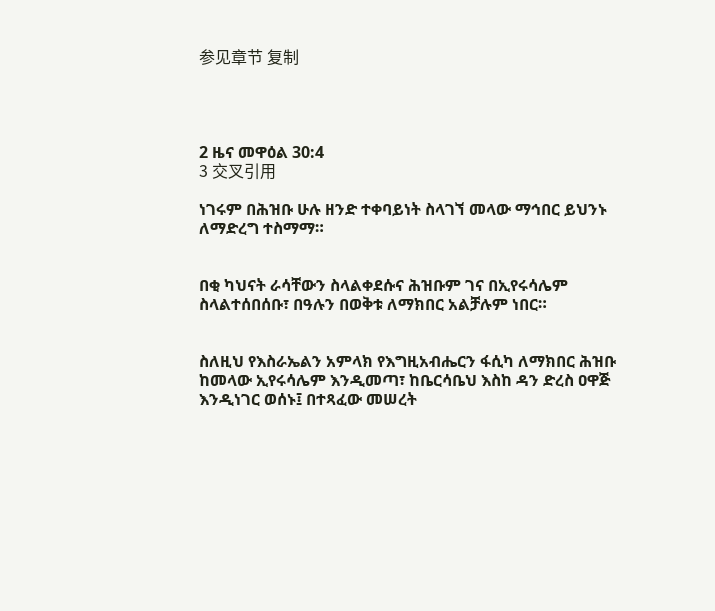参见章节 复制




2 ዜና መዋዕል 30:4
3 交叉引用

ነገሩም በሕዝቡ ሁሉ ዘንድ ተቀባይነት ስላገኘ መላው ማኅበር ይህንኑ ለማድረግ ተስማማ።


በቂ ካህናት ራሳቸውን ስላልቀደሱና ሕዝቡም ገና በኢየሩሳሌም ስላልተሰበሰቡ፣ በዓሉን በወቅቱ ለማክበር አልቻሉም ነበር።


ስለዚህ የእስራኤልን አምላክ የእግዚአብሔርን ፋሲካ ለማክበር ሕዝቡ ከመላው ኢየሩሳሌም እንዲመጣ፣ ከቤርሳቤህ እስከ ዳን ድረስ ዐዋጅ እንዲነገር ወሰኑ፤ በተጻፈው መሠረት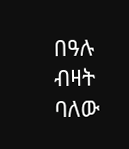በዓሉ ብዛት ባለው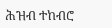ሕዝብ ተከብሮ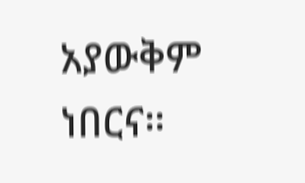አያውቅም ነበርና።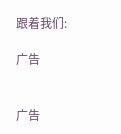跟着我们:

广告


广告